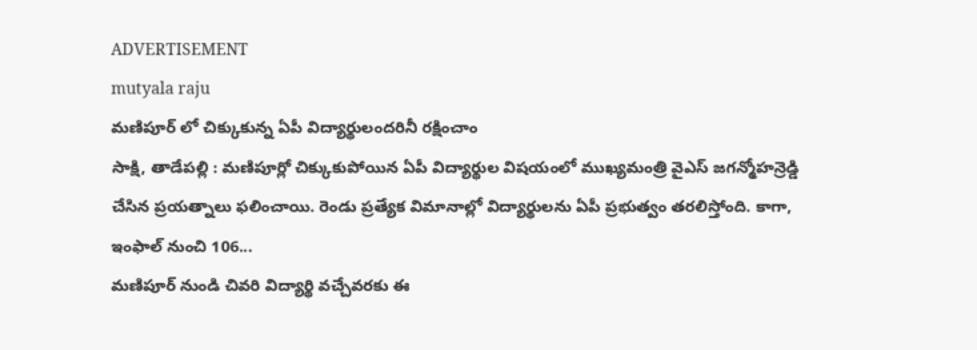ADVERTISEMENT
mutyala raju
మణిపూర్ లో చిక్కుకున్న ఏపీ విద్యార్థులందరినీ రక్షించాం
సాక్షి, తాడేపల్లి : మణిపూర్లో చిక్కుకుపోయిన ఏపీ విద్యార్థుల విషయంలో ముఖ్యమంత్రి వైఎస్ జగన్మోహన్రెడ్డి చేసిన ప్రయత్నాలు ఫలించాయి. రెండు ప్రత్యేక విమానాల్లో విద్యార్థులను ఏపీ ప్రభుత్వం తరలిస్తోంది. కాగా, ఇంఫాల్ నుంచి 106...
మణిపూర్ నుండి చివరి విద్యార్థి వచ్చేవరకు ఈ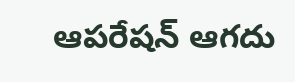ఆపరేషన్ ఆగదు